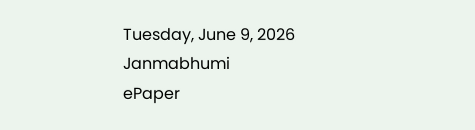Tuesday, June 9, 2026
Janmabhumi
ePaper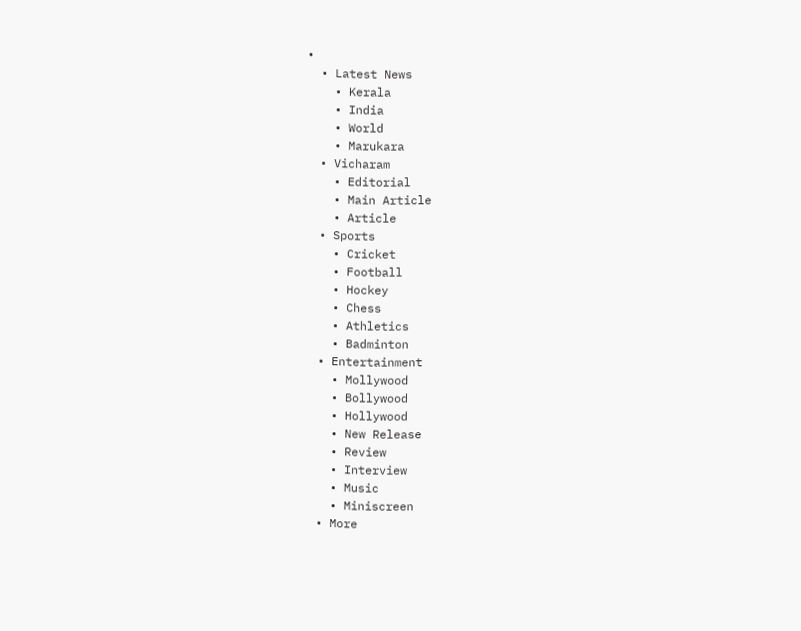•
  • Latest News
    • Kerala
    • India
    • World
    • Marukara
  • Vicharam
    • Editorial
    • Main Article
    • Article
  • Sports
    • Cricket
    • Football
    • Hockey
    • Chess
    • Athletics
    • Badminton
  • Entertainment
    • Mollywood
    • Bollywood
    • Hollywood
    • New Release
    • Review
    • Interview
    • Music
    • Miniscreen
  • More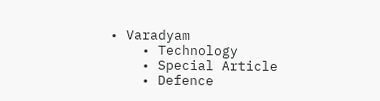• Varadyam
    • Technology
    • Special Article
    • Defence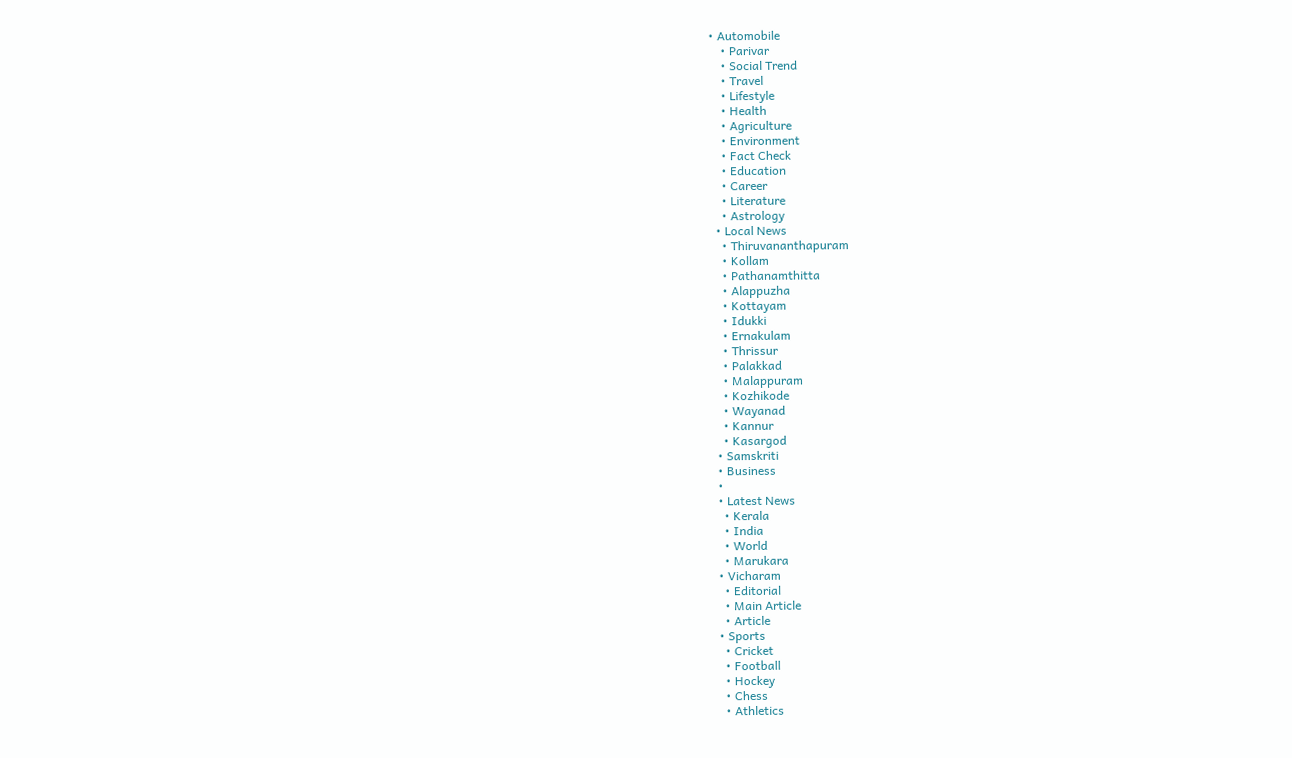• Automobile
    • Parivar
    • Social Trend
    • Travel
    • Lifestyle
    • Health
    • Agriculture
    • Environment
    • Fact Check
    • Education
    • Career
    • Literature
    • Astrology
  • Local News
    • Thiruvananthapuram
    • Kollam
    • Pathanamthitta
    • Alappuzha
    • Kottayam
    • Idukki
    • Ernakulam
    • Thrissur
    • Palakkad
    • Malappuram
    • Kozhikode
    • Wayanad
    • Kannur
    • Kasargod
  • Samskriti
  • Business
  •
  • Latest News
    • Kerala
    • India
    • World
    • Marukara
  • Vicharam
    • Editorial
    • Main Article
    • Article
  • Sports
    • Cricket
    • Football
    • Hockey
    • Chess
    • Athletics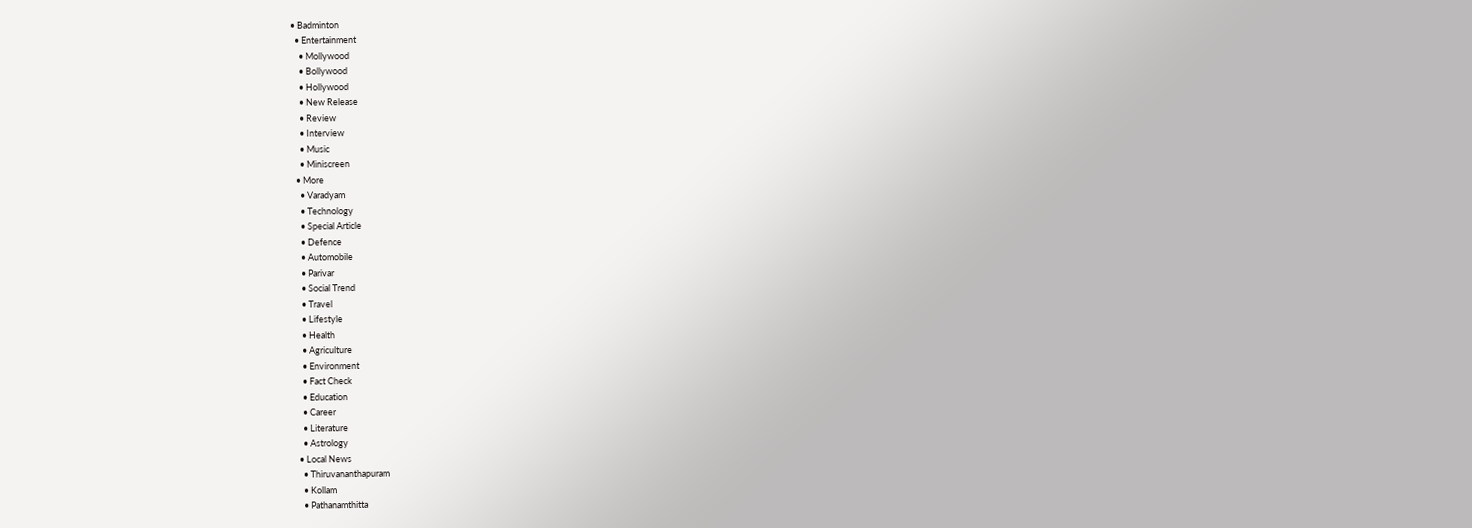• Badminton
  • Entertainment
    • Mollywood
    • Bollywood
    • Hollywood
    • New Release
    • Review
    • Interview
    • Music
    • Miniscreen
  • More
    • Varadyam
    • Technology
    • Special Article
    • Defence
    • Automobile
    • Parivar
    • Social Trend
    • Travel
    • Lifestyle
    • Health
    • Agriculture
    • Environment
    • Fact Check
    • Education
    • Career
    • Literature
    • Astrology
  • Local News
    • Thiruvananthapuram
    • Kollam
    • Pathanamthitta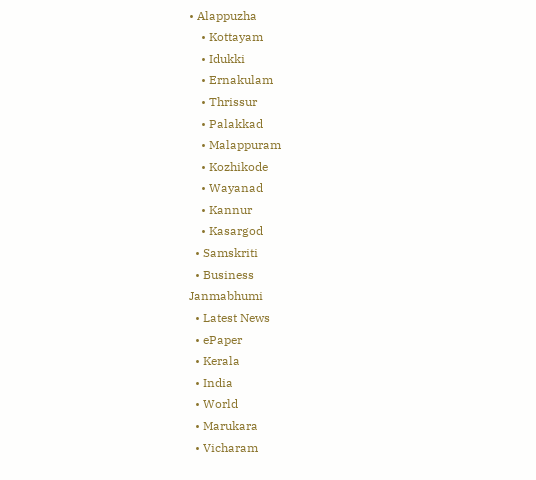• Alappuzha
    • Kottayam
    • Idukki
    • Ernakulam
    • Thrissur
    • Palakkad
    • Malappuram
    • Kozhikode
    • Wayanad
    • Kannur
    • Kasargod
  • Samskriti
  • Business
Janmabhumi
  • Latest News
  • ePaper
  • Kerala
  • India
  • World
  • Marukara
  • Vicharam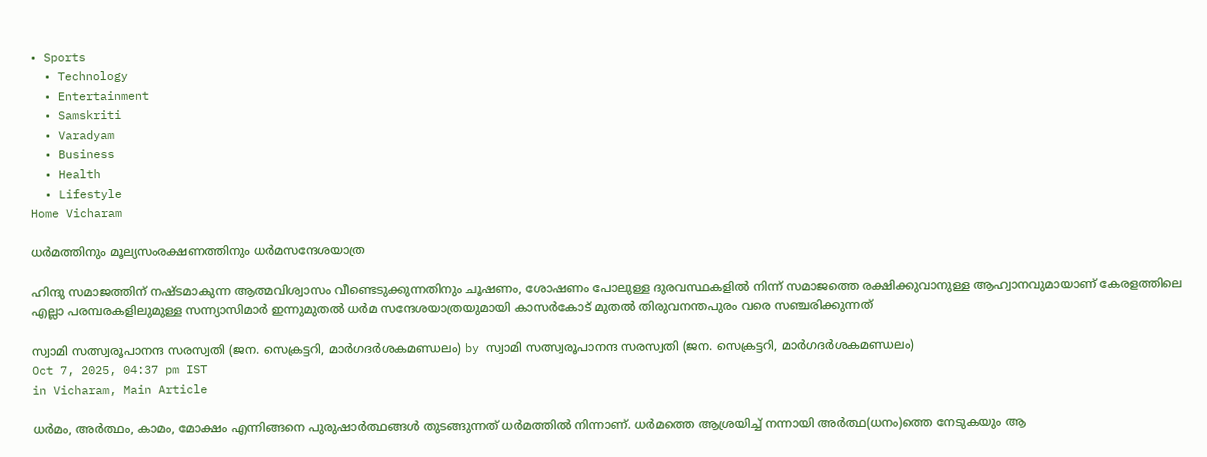• Sports
  • Technology
  • Entertainment
  • Samskriti
  • Varadyam
  • Business
  • Health
  • Lifestyle
Home Vicharam

ധര്‍മത്തിനും മൂല്യസംരക്ഷണത്തിനും ധര്‍മസന്ദേശയാത്ര

ഹിന്ദു സമാജത്തിന് നഷ്ടമാകുന്ന ആത്മവിശ്വാസം വീണ്ടെടുക്കുന്നതിനും ചൂഷണം, ശോഷണം പോലുള്ള ദുരവസ്ഥകളില്‍ നിന്ന് സമാജത്തെ രക്ഷിക്കുവാനുള്ള ആഹ്വാനവുമായാണ് കേരളത്തിലെ എല്ലാ പരമ്പരകളിലുമുള്ള സന്ന്യാസിമാര്‍ ഇന്നുമുതല്‍ ധര്‍മ സന്ദേശയാത്രയുമായി കാസര്‍കോട് മുതല്‍ തിരുവനന്തപുരം വരെ സഞ്ചരിക്കുന്നത്

സ്വാമി സത്സ്വരൂപാനന്ദ സരസ്വതി (ജന. സെക്രട്ടറി, മാര്‍ഗദര്‍ശകമണ്ഡലം) by സ്വാമി സത്സ്വരൂപാനന്ദ സരസ്വതി (ജന. സെക്രട്ടറി, മാര്‍ഗദര്‍ശകമണ്ഡലം)
Oct 7, 2025, 04:37 pm IST
in Vicharam, Main Article

ധര്‍മം, അര്‍ത്ഥം, കാമം, മോക്ഷം എന്നിങ്ങനെ പുരുഷാര്‍ത്ഥങ്ങള്‍ തുടങ്ങുന്നത് ധര്‍മത്തില്‍ നിന്നാണ്. ധര്‍മത്തെ ആശ്രയിച്ച് നന്നായി അര്‍ത്ഥ(ധനം)ത്തെ നേടുകയും ആ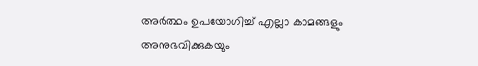അര്‍ത്ഥം ഉപയോഗിച്ച് എല്ലാ കാമങ്ങളും അനുഭവിക്കുകയും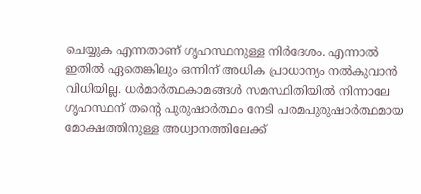ചെയ്യുക എന്നതാണ് ഗൃഹസ്ഥനുള്ള നിര്‍ദേശം. എന്നാല്‍ ഇതില്‍ ഏതെങ്കിലും ഒന്നിന് അധിക പ്രാധാന്യം നല്‍കുവാന്‍ വിധിയില്ല. ധര്‍മാര്‍ത്ഥകാമങ്ങള്‍ സമസ്ഥിതിയില്‍ നിന്നാലേ ഗൃഹസ്ഥന് തന്റെ പുരുഷാര്‍ത്ഥം നേടി പരമപുരുഷാര്‍ത്ഥമായ മോക്ഷത്തിനുള്ള അധ്വാനത്തിലേക്ക്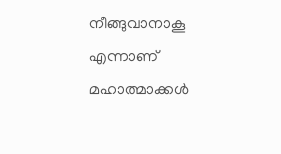നീങ്ങുവാനാകൂ എന്നാണ് മഹാത്മാക്കള്‍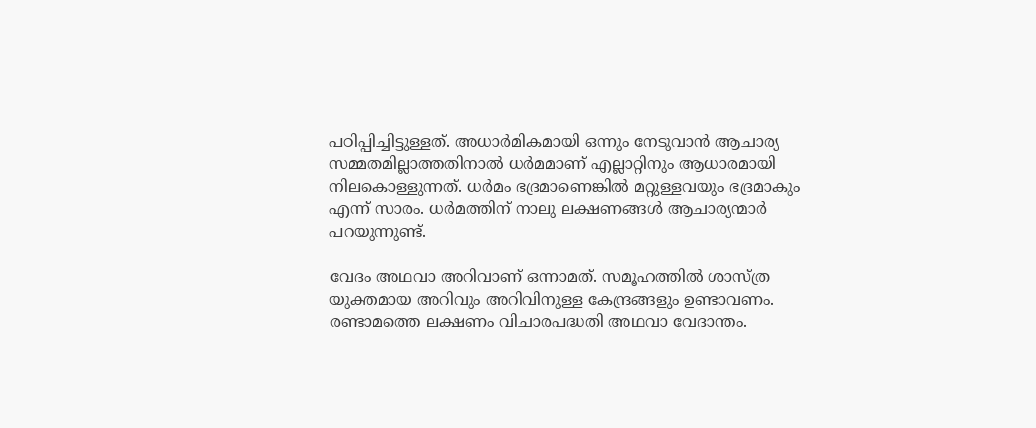പഠിപ്പിച്ചിട്ടുള്ളത്. അധാര്‍മികമായി ഒന്നും നേടുവാന്‍ ആചാര്യ സമ്മതമില്ലാത്തതിനാല്‍ ധര്‍മമാണ് എല്ലാറ്റിനും ആധാരമായി നിലകൊള്ളുന്നത്. ധര്‍മം ഭദ്രമാണെങ്കില്‍ മറ്റുള്ളവയും ഭദ്രമാകും എന്ന് സാരം. ധര്‍മത്തിന് നാലു ലക്ഷണങ്ങള്‍ ആചാര്യന്മാര്‍ പറയുന്നുണ്ട്.

വേദം അഥവാ അറിവാണ് ഒന്നാമത്. സമൂഹത്തില്‍ ശാസ്ത്ര യുക്തമായ അറിവും അറിവിനുള്ള കേന്ദ്രങ്ങളും ഉണ്ടാവണം. രണ്ടാമത്തെ ലക്ഷണം വിചാരപദ്ധതി അഥവാ വേദാന്തം.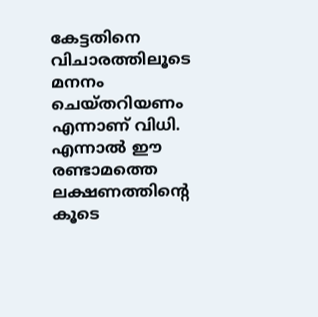കേട്ടതിനെ വിചാരത്തിലൂടെ മനനം ചെയ്തറിയണം എന്നാണ് വിധി. എന്നാല്‍ ഈ രണ്ടാമത്തെ ലക്ഷണത്തിന്റെ കൂടെ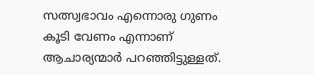സത്സ്വഭാവം എന്നൊരു ഗുണം കൂടി വേണം എന്നാണ് ആചാര്യന്മാര്‍ പറഞ്ഞിട്ടുള്ളത്.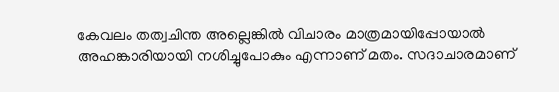കേവലം തത്വചിന്ത അല്ലെങ്കില്‍ വിചാരം മാത്രമായിപ്പോയാല്‍ അഹങ്കാരിയായി നശിച്ചുപോകും എന്നാണ് മതം. സദാചാരമാണ്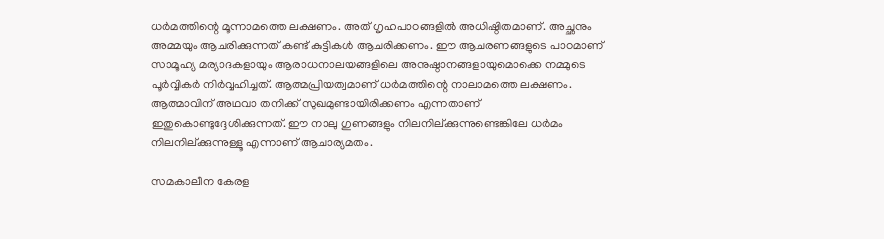ധര്‍മത്തിന്റെ മൂന്നാമത്തെ ലക്ഷണം. അത് ഗൃഹപാഠങ്ങളില്‍ അധിഷ്ഠിതമാണ്. അച്ഛനും അമ്മയും ആചരിക്കുന്നത് കണ്ട് കുട്ടികള്‍ ആചരിക്കണം. ഈ ആചരണങ്ങളുടെ പാഠമാണ് സാമൂഹ്യ മര്യാദകളായും ആരാധനാലയങ്ങളിലെ അനുഷ്ഠാനങ്ങളായുമൊക്കെ നമ്മുടെ പൂര്‍വ്വികര്‍ നിര്‍വ്വഹിച്ചത്. ആത്മപ്രിയത്വമാണ് ധര്‍മത്തിന്റെ നാലാമത്തെ ലക്ഷണം. ആത്മാവിന് അഥവാ തനിക്ക് സുഖമുണ്ടായിരിക്കണം എന്നതാണ് ഇതുകൊണ്ടുദ്ദേശിക്കുന്നത്. ഈ നാലു ഗുണങ്ങളും നിലനില്ക്കുന്നുണ്ടെങ്കിലേ ധര്‍മം നിലനില്ക്കുന്നുള്ളൂ എന്നാണ് ആചാര്യമതം.

സമകാലീന കേരള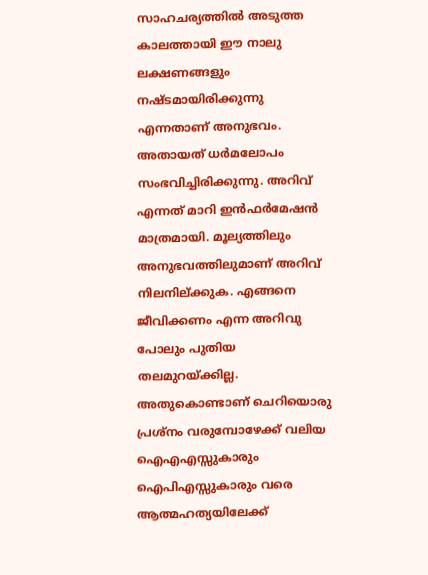സാഹചര്യത്തില്‍ അടുത്ത കാലത്തായി ഈ നാലു ലക്ഷണങ്ങളും നഷ്ടമായിരിക്കുന്നു എന്നതാണ് അനുഭവം. അതായത് ധര്‍മലോപം സംഭവിച്ചിരിക്കുന്നു. അറിവ് എന്നത് മാറി ഇന്‍ഫര്‍മേഷന്‍ മാത്രമായി. മൂല്യത്തിലും അനുഭവത്തിലുമാണ് അറിവ് നിലനില്ക്കുക. എങ്ങനെ ജീവിക്കണം എന്ന അറിവു പോലും പുതിയ തലമുറയ്‌ക്കില്ല. അതുകൊണ്ടാണ് ചെറിയൊരു പ്രശ്നം വരുമ്പോഴേക്ക് വലിയ ഐഎഎസ്സുകാരും ഐപിഎസ്സുകാരും വരെ ആത്മഹത്യയിലേക്ക്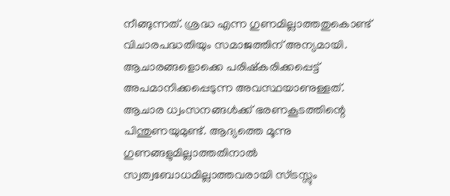നീങ്ങുന്നത്. ശ്രദ്ധ എന്ന ഗുണമില്ലാത്തതുകൊണ്ട് വിചാരപദ്ധതിയും സമാജത്തിന് അന്യമായി. ആചാരങ്ങളൊക്കെ പരിഷ്‌കരിക്കപ്പെട്ട് അപമാനിക്കപ്പെടുന്ന അവസ്ഥയാണുള്ളത്. ആചാര ധ്വംസനങ്ങള്‍ക്ക് ഭരണകൂടത്തിന്റെ പിന്തുണയുമുണ്ട്. ആദ്യത്തെ മൂന്നു ഗുണങ്ങളുമില്ലാത്തതിനാല്‍ സ്വത്വബോധമില്ലാത്തവരായി സ്ട്രസ്സും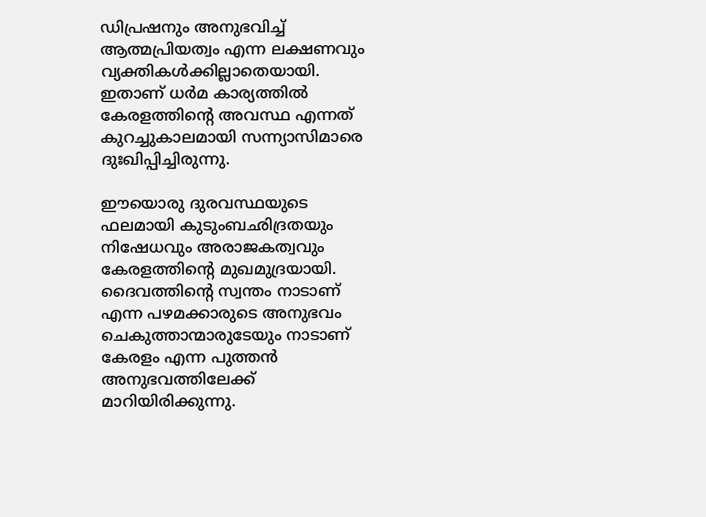ഡിപ്രഷനും അനുഭവിച്ച് ആത്മപ്രിയത്വം എന്ന ലക്ഷണവും വ്യക്തികള്‍ക്കില്ലാതെയായി. ഇതാണ് ധര്‍മ കാര്യത്തില്‍ കേരളത്തിന്റെ അവസ്ഥ എന്നത് കുറച്ചുകാലമായി സന്ന്യാസിമാരെ ദുഃഖിപ്പിച്ചിരുന്നു.

ഈയൊരു ദുരവസ്ഥയുടെ ഫലമായി കുടുംബഛിദ്രതയും നിഷേധവും അരാജകത്വവും കേരളത്തിന്റെ മുഖമുദ്രയായി. ദൈവത്തിന്റെ സ്വന്തം നാടാണ് എന്ന പഴമക്കാരുടെ അനുഭവം ചെകുത്താന്മാരുടേയും നാടാണ് കേരളം എന്ന പുത്തന്‍ അനുഭവത്തിലേക്ക് മാറിയിരിക്കുന്നു.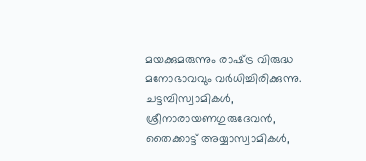മയക്കുമരുന്നും രാഷ്‌ട്ര വിരുദ്ധ മനോഭാവവും വര്‍ധിച്ചിരിക്കുന്നു. ചട്ടമ്പിസ്വാമികള്‍, ശ്രീനാരായണഗുരുദേവന്‍, തൈക്കാട്ട് അയ്യാസ്വാമികള്‍,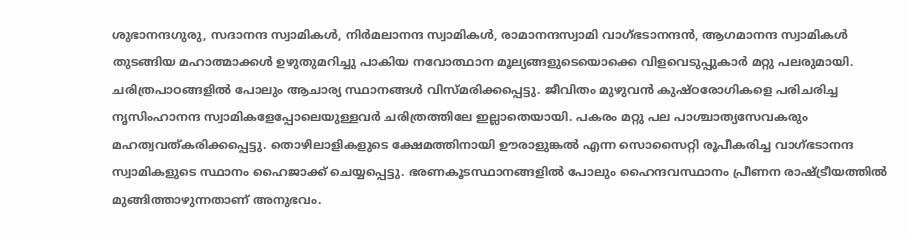ശുഭാനന്ദഗുരു, സദാനന്ദ സ്വാമികള്‍, നിര്‍മലാനന്ദ സ്വാമികള്‍, രാമാനന്ദസ്വാമി വാഗ്ഭടാനന്ദന്‍, ആഗമാനന്ദ സ്വാമികള്‍ തുടങ്ങിയ മഹാത്മാക്കള്‍ ഉഴുതുമറിച്ചു പാകിയ നവോത്ഥാന മൂല്യങ്ങളുടെയൊക്കെ വിളവെടുപ്പുകാര്‍ മറ്റു പലരുമായി. ചരിത്രപാഠങ്ങളില്‍ പോലും ആചാര്യ സ്ഥാനങ്ങള്‍ വിസ്മരിക്കപ്പെട്ടു. ജീവിതം മുഴുവന്‍ കുഷ്ഠരോഗികളെ പരിചരിച്ച നൃസിംഹാനന്ദ സ്വാമികളേപ്പോലെയുള്ളവര്‍ ചരിത്രത്തിലേ ഇല്ലാതെയായി. പകരം മറ്റു പല പാശ്ചാത്യസേവകരും മഹത്വവത്കരിക്കപ്പെട്ടു. തൊഴിലാളികളുടെ ക്ഷേമത്തിനായി ഊരാളുങ്കല്‍ എന്ന സൊസൈറ്റി രൂപീകരിച്ച വാഗ്ഭടാനന്ദ സ്വാമികളുടെ സ്ഥാനം ഹൈജാക്ക് ചെയ്യപ്പെട്ടു. ഭരണകൂടസ്ഥാനങ്ങളില്‍ പോലും ഹൈന്ദവസ്ഥാനം പ്രീണന രാഷ്‌ട്രീയത്തില്‍ മുങ്ങിത്താഴുന്നതാണ് അനുഭവം.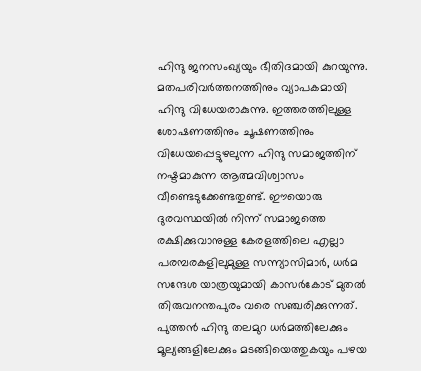ഹിന്ദു ജനസംഖ്യയും ഭീതിദമായി കുറയുന്നു. മതപരിവര്‍ത്തനത്തിനും വ്യാപകമായി ഹിന്ദു വിധേയരാകുന്നു. ഇത്തരത്തിലുള്ള ശോഷണത്തിനും ചൂഷണത്തിനും വിധേയപ്പെട്ടുഴലുന്ന ഹിന്ദു സമാജത്തിന് നഷ്ടമാകുന്ന ആത്മവിശ്വാസം വീണ്ടെടുക്കേണ്ടതുണ്ട്. ഈയൊരു ദുരവസ്ഥയില്‍ നിന്ന് സമാജത്തെ രക്ഷിക്കുവാനുള്ള കേരളത്തിലെ എല്ലാ പരമ്പരകളിലുമുള്ള സന്ന്യാസിമാര്‍, ധര്‍മ സന്ദേശ യാത്രയുമായി കാസര്‍കോട് മുതല്‍ തിരുവനന്തപുരം വരെ സഞ്ചരിക്കുന്നത്. പുത്തന്‍ ഹിന്ദു തലമുറ ധര്‍മത്തിലേക്കും മൂല്യങ്ങളിലേക്കും മടങ്ങിയെത്തുകയും പഴയ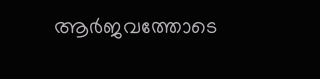ആര്‍ജവത്തോടെ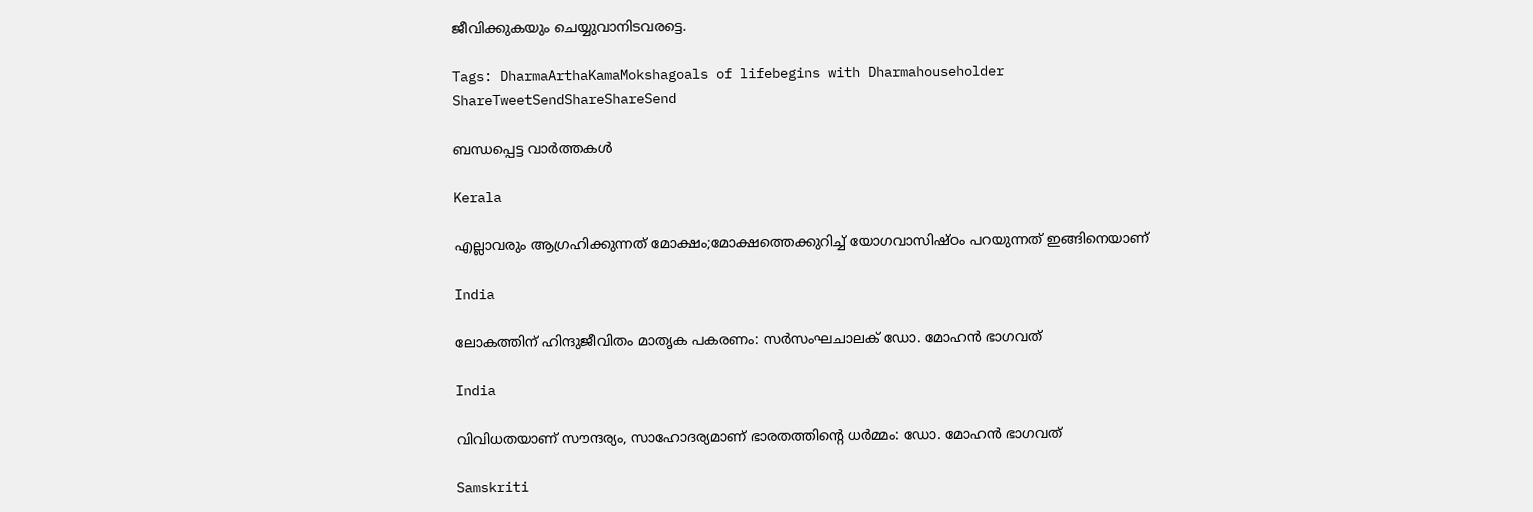ജീവിക്കുകയും ചെയ്യുവാനിടവരട്ടെ.

Tags: DharmaArthaKamaMokshagoals of lifebegins with Dharmahouseholder
ShareTweetSendShareShareSend

ബന്ധപ്പെട്ട വാര്‍ത്തകള്‍

Kerala

എല്ലാവരും ആഗ്രഹിക്കുന്നത് മോക്ഷം;മോക്ഷത്തെക്കുറിച്ച് യോഗവാസിഷ്ഠം പറയുന്നത് ഇങ്ങിനെയാണ്

India

ലോകത്തിന് ഹിന്ദുജീവിതം മാതൃക പകരണം: സര്‍സംഘചാലക് ഡോ. മോഹന്‍ ഭാഗവത്

India

വിവിധതയാണ് സൗന്ദര്യം, സാഹോദര്യമാണ് ഭാരതത്തിന്റെ ധര്‍മ്മം: ഡോ. മോഹന്‍ ഭാഗവത്

Samskriti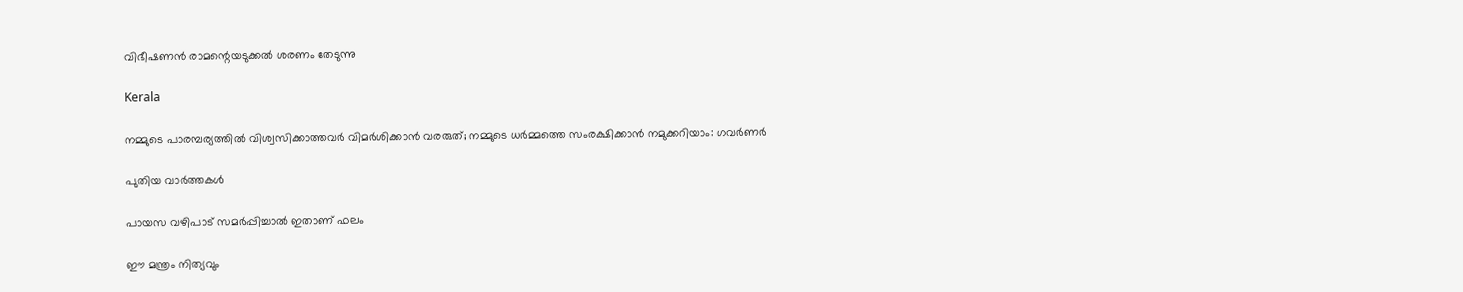വിഭീഷണൻ രാമന്റെയടുക്കൽ ശരണം തേടുന്നു

Kerala

നമ്മുടെ പാരമ്പര്യത്തില്‍ വിശ്വസിക്കാത്തവര്‍ വിമര്‍ശിക്കാന്‍ വരരുത്; നമ്മുടെ ധര്‍മ്മത്തെ സംരക്ഷിക്കാന്‍ നമുക്കറിയാം: ഗവര്‍ണര്‍

പുതിയ വാര്‍ത്തകള്‍

പായസ വഴിപാട് സമർപ്പിച്ചാൽ ഇതാണ് ഫലം

ഈ മന്ത്രം നിത്യവും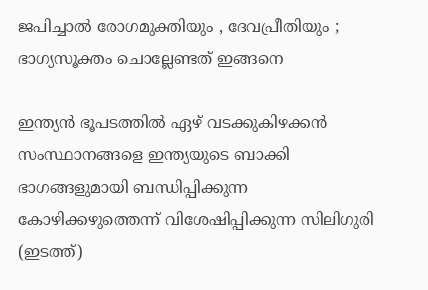ജപിച്ചാൽ രോഗമുക്തിയും , ദേവപ്രീതിയും ; ഭാഗ്യസൂക്തം ചൊല്ലേണ്ടത് ഇങ്ങനെ

ഇന്ത്യന്‍ ഭൂപടത്തില്‍ ഏഴ് വടക്കുകിഴക്കന്‍ സംസ്ഥാനങ്ങളെ ഇന്ത്യയുടെ ബാക്കി ഭാഗങ്ങളുമായി ബന്ധിപ്പിക്കുന്ന കോഴിക്കഴുത്തെന്ന് വിശേഷിപ്പിക്കുന്ന സിലിഗുരി (ഇടത്ത്)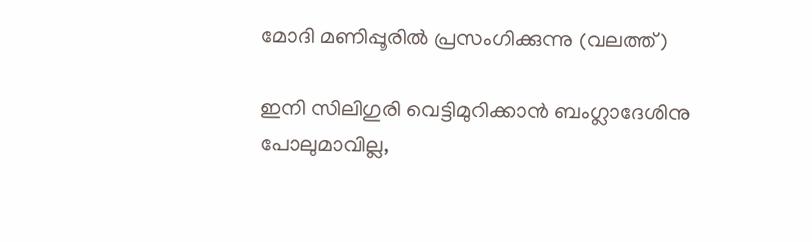മോദി മണിപ്പൂരില്‍ പ്രസംഗിക്കുന്നു (വലത്ത്)

ഇനി സിലിഗുരി വെട്ടിമുറിക്കാന്‍ ബംഗ്ലാദേശിനു പോലുമാവില്ല,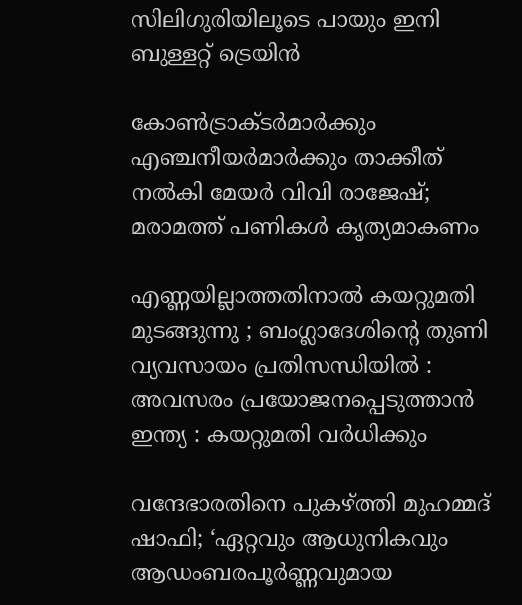സിലിഗുരിയിലൂടെ പായും ഇനി ബുള്ളറ്റ് ട്രെയിന്‍

കോണ്‍ട്രാക്ടര്‍മാര്‍ക്കും എഞ്ചനീയര്‍മാര്‍ക്കും താക്കീത് നല്‍കി മേയര്‍ വിവി രാജേഷ്; മരാമത്ത് പണികള്‍ കൃത്യമാകണം

എണ്ണയില്ലാത്തതിനാൽ കയറ്റുമതി മുടങ്ങുന്നു ; ബംഗ്ലാദേശിന്റെ തുണി വ്യവസായം പ്രതിസന്ധിയിൽ : അവസരം പ്രയോജനപ്പെടുത്താൻ ഇന്ത്യ : കയറ്റുമതി വർധിക്കും

വന്ദേഭാരതിനെ പുകഴ്‌ത്തി മുഹമ്മദ് ഷാഫി; ‘ഏറ്റവും ആധുനികവും ആഡംബരപൂർണ്ണവുമായ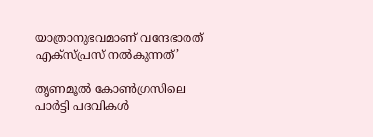യാത്രാനുഭവമാണ് വന്ദേഭാരത് എക്സ്പ്രസ് നൽകുന്നത്’

തൃണമൂല്‍ കോണ്‍ഗ്രസിലെ പാര്‍ട്ടി പദവികള്‍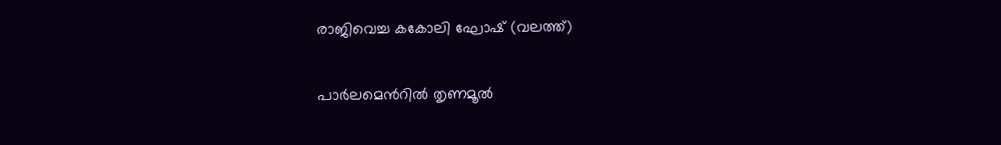രാജിവെച്ച കകോലി ഘോഷ് (വലത്ത്)

പാര്‍ലമെന്‍റില്‍ തൃണമൂല്‍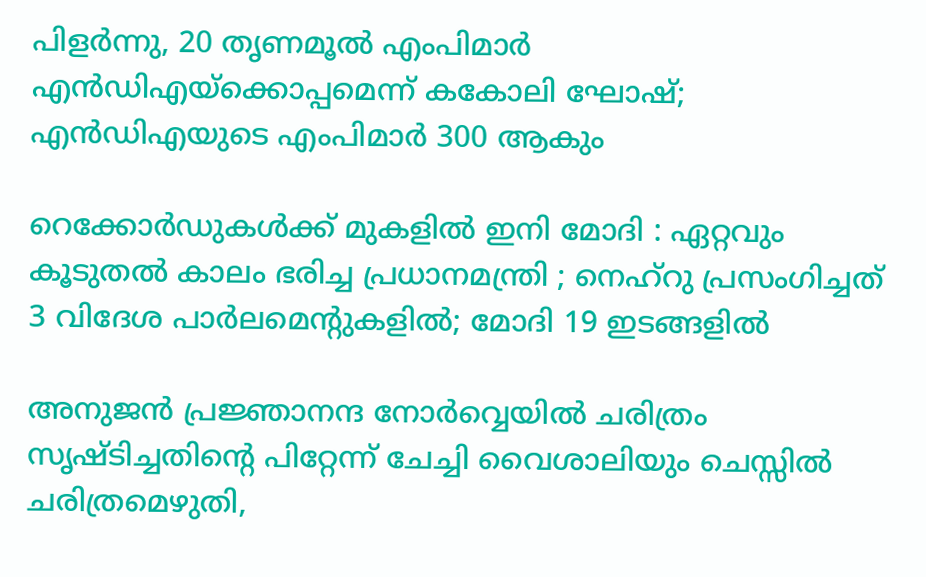പിളര്‍ന്നു, 20 തൃണമൂല്‍ എംപിമാര്‍ എന്‍ഡിഎയ്‌ക്കൊപ്പമെന്ന് കകോലി ഘോഷ്; എന്‍ഡിഎയുടെ എംപിമാര്‍ 300 ആകും

റെക്കോർഡുകൾക്ക് മുകളിൽ ഇനി മോദി : ഏറ്റവും കൂടുതൽ കാലം ഭരിച്ച പ്രധാനമന്ത്രി ; നെഹ്‌റു പ്രസംഗിച്ചത് 3 വിദേശ പാർലമെന്റുകളിൽ; മോദി 19 ഇടങ്ങളിൽ

അനുജന്‍ പ്രജ്ഞാനന്ദ നോര്‍വ്വെയില്‍ ചരിത്രം സൃഷ്ടിച്ചതിന്റെ പിറ്റേന്ന് ചേച്ചി വൈശാലിയും ചെസ്സില്‍ ചരിത്രമെഴുതി,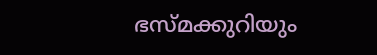ഭസ്മക്കുറിയും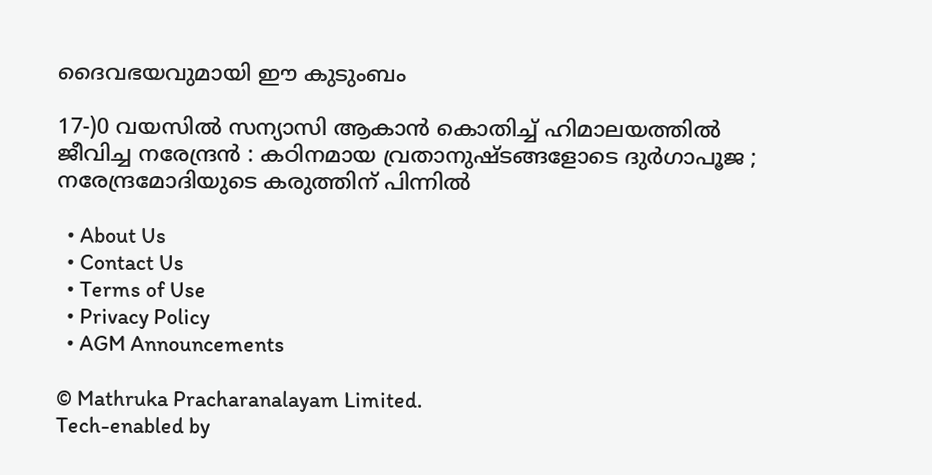ദൈവഭയവുമായി ഈ കുടുംബം

17-)0 വയസിൽ സന്യാസി ആകാൻ കൊതിച്ച് ഹിമാലയത്തിൽ ജീവിച്ച നരേന്ദ്രൻ : കഠിനമായ വ്രതാനുഷ്ടങ്ങളോടെ ദുർഗാപൂജ ; നരേന്ദ്രമോദിയുടെ കരുത്തിന് പിന്നിൽ

  • About Us
  • Contact Us
  • Terms of Use
  • Privacy Policy
  • AGM Announcements

© Mathruka Pracharanalayam Limited.
Tech-enabled by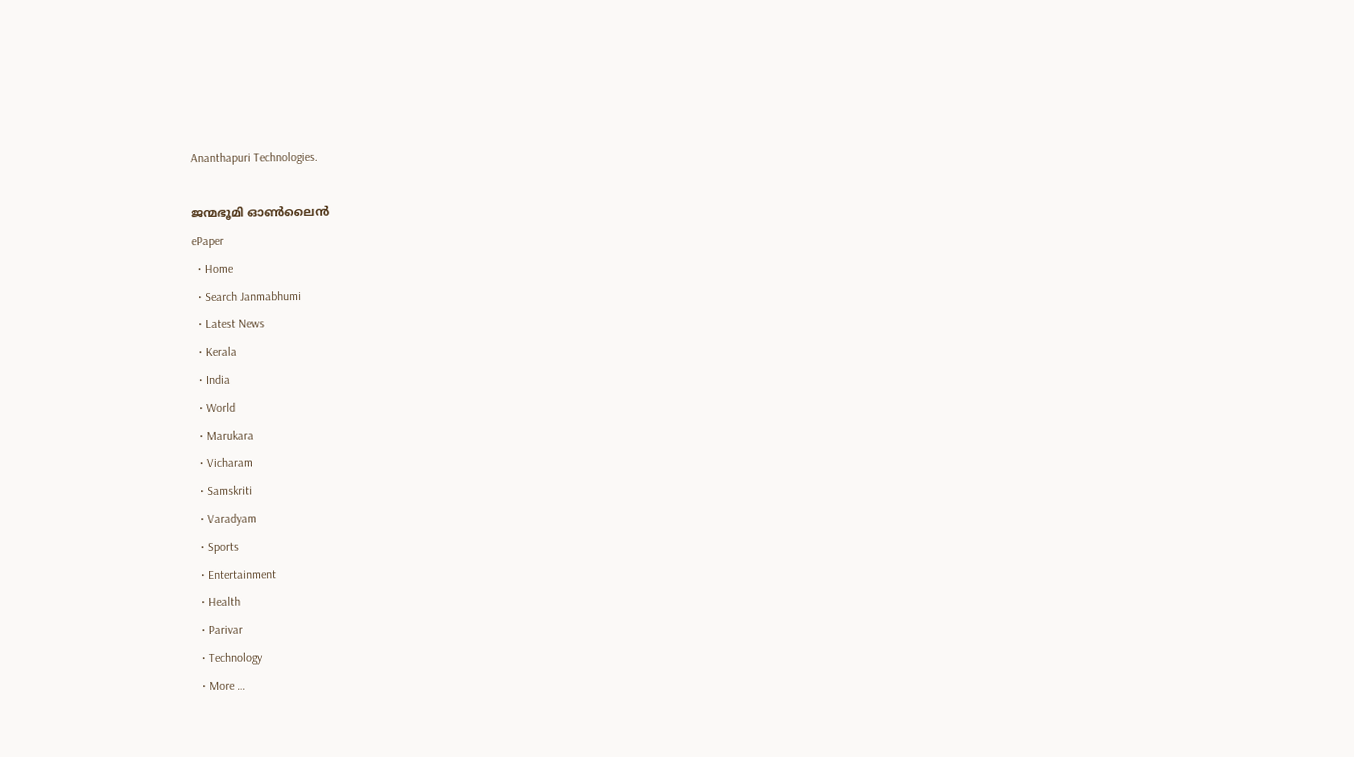Ananthapuri Technologies.

ജന്മഭൂമി ഓണ്‍ലൈന്‍
ePaper
  • Home
  • Search Janmabhumi
  • Latest News
  • Kerala
  • India
  • World
  • Marukara
  • Vicharam
  • Samskriti
  • Varadyam
  • Sports
  • Entertainment
  • Health
  • Parivar
  • Technology
  • More …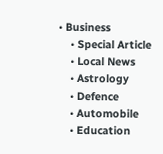• Business
    • Special Article
    • Local News
    • Astrology
    • Defence
    • Automobile
    • Education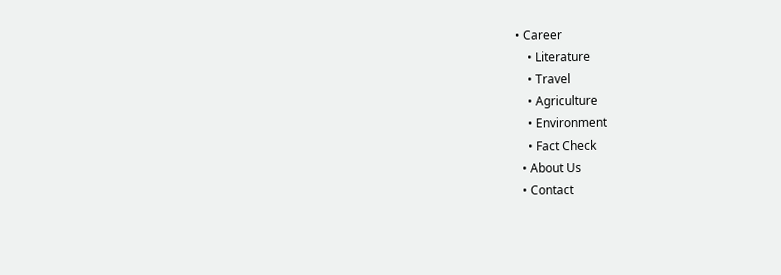• Career
    • Literature
    • Travel
    • Agriculture
    • Environment
    • Fact Check
  • About Us
  • Contact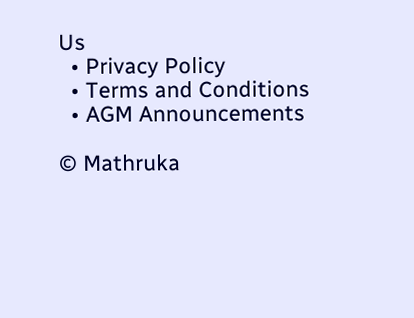Us
  • Privacy Policy
  • Terms and Conditions
  • AGM Announcements

© Mathruka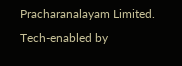Pracharanalayam Limited.
Tech-enabled by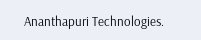Ananthapuri Technologies.